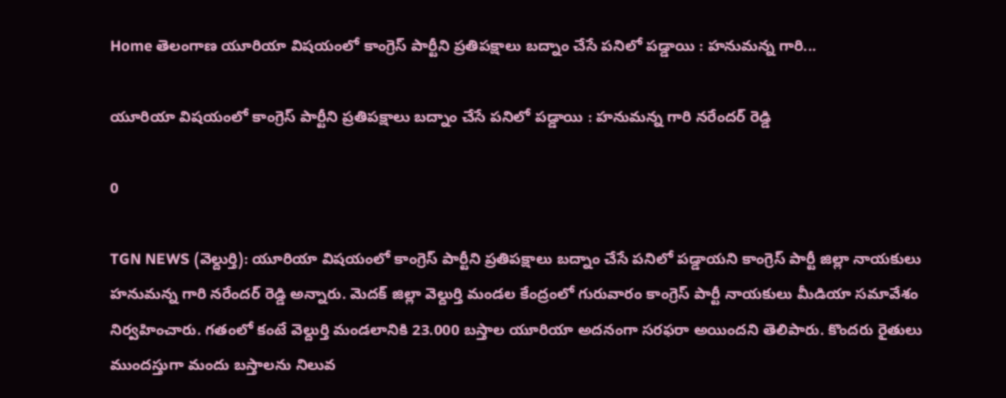Home తెలంగాణ యూరియా విషయంలో కాంగ్రెస్ పార్టీని ప్రతిపక్షాలు బద్నాం చేసే పనిలో పడ్డాయి : హనుమన్న గారి...

యూరియా విషయంలో కాంగ్రెస్ పార్టీని ప్రతిపక్షాలు బద్నాం చేసే పనిలో పడ్డాయి : హనుమన్న గారి నరేందర్ రెడ్డి

0

TGN NEWS (వెల్దుర్తి): యూరియా విషయంలో కాంగ్రెస్ పార్టీని ప్రతిపక్షాలు బద్నాం చేసే పనిలో పడ్డాయని కాంగ్రెస్ పార్టీ జిల్లా నాయకులు హనుమన్న గారి నరేందర్ రెడ్డి అన్నారు. మెదక్ జిల్లా వెల్దుర్తి మండల కేంద్రంలో గురువారం కాంగ్రెస్ పార్టీ నాయకులు మీడియా సమావేశం నిర్వహించారు. గతంలో కంటే వెల్దుర్తి మండలానికి 23.000 బస్తాల యూరియా అదనంగా సరఫరా అయిందని తెలిపారు. కొందరు రైతులు ముందస్తుగా మందు బస్తాలను నిలువ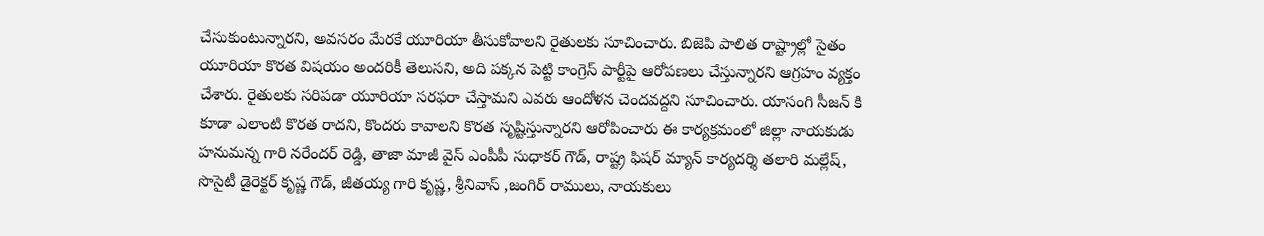చేసుకుంటున్నారని, అవసరం మేరకే యూరియా తీసుకోవాలని రైతులకు సూచించారు. బిజెపి పాలిత రాష్ట్రాల్లో సైతం యూరియా కొరత విషయం అందరికీ తెలుసని, అది పక్కన పెట్టి కాంగ్రెస్ పార్టీపై ఆరోపణలు చేస్తున్నారని ఆగ్రహం వ్యక్తం చేశారు. రైతులకు సరిపడా యూరియా సరఫరా చేస్తామని ఎవరు ఆందోళన చెందవద్దని సూచించారు. యాసంగి సీజన్ కి కూడా ఎలాంటి కొరత రాదని, కొందరు కావాలని కొరత సృష్టిస్తున్నారని ఆరోపించారు ఈ కార్యక్రమంలో జిల్లా నాయకుడు హనుమన్న గారి నరేందర్ రెడ్డి, తాజా మాజీ వైస్ ఎంపీపీ సుధాకర్ గౌడ్, రాష్ట్ర ఫిషర్ మ్యాన్ కార్యదర్శి తలారి మల్లేష్, సొసైటీ డైరెక్టర్ కృష్ణ గౌడ్, జీతయ్య గారి కృష్ణ, శ్రీనివాస్ ,జంగిర్ రాములు, నాయకులు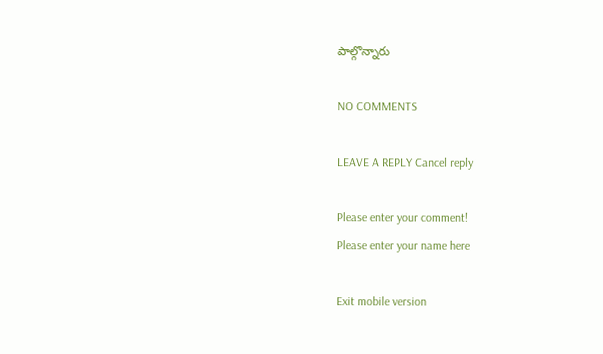పాల్గొన్నారు

NO COMMENTS

LEAVE A REPLY Cancel reply

Please enter your comment!
Please enter your name here

Exit mobile version